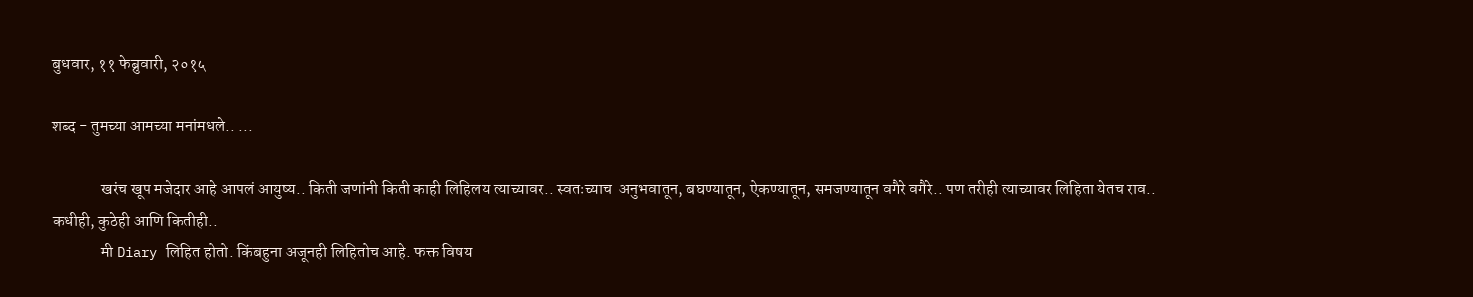बुधवार, ११ फेब्रुवारी, २०१५

शब्द - तुमच्या आमच्या मनांमधले.. ...

               खरंच खूप मजेदार आहे आपलं आयुष्य.. किती जणांनी किती काही लिहिलय त्याच्यावर.. स्वतःच्याच  अनुभवातून, बघण्यातून, ऐकण्यातून, समजण्यातून वगैरे वगैरे.. पण तरीही त्याच्यावर लिहिता येतच राव.. कधीही, कुठेही आणि कितीही..
               मी Diary लिहित होतो. किंबहुना अजूनही लिहितोच आहे. फक्त विषय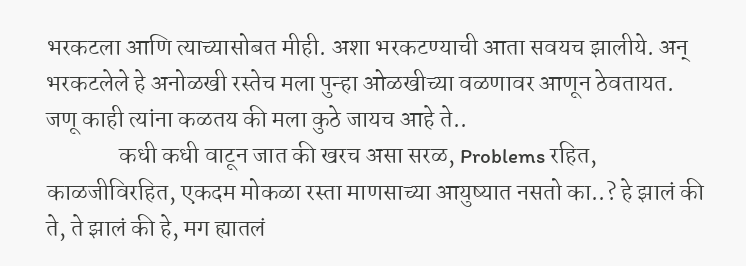भरकटला आणि त्याच्यासोबत मीही. अशा भरकटण्याची आता सवयच झालीये. अन्  भरकटलेले हे अनोळखी रस्तेच मला पुन्हा ओळखीच्या वळणावर आणून ठेवतायत. जणू काही त्यांना कळतय की मला कुठे जायच आहे ते..
               कधी कधी वाटून जात की खरच असा सरळ, Problems रहित, काळजीविरहित, एकदम मोकळा रस्ता माणसाच्या आयुष्यात नसतो का..? हे झालं की ते, ते झालं की हे, मग ह्यातलं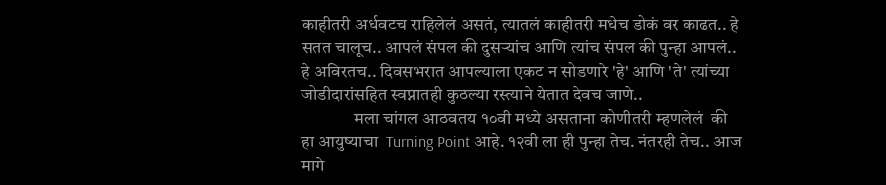काहीतरी अर्धवटच राहिलेलं असतं, त्यातलं काहीतरी मधेच डोकं वर काढत.. हे सतत चालूच.. आपलं संपल की दुसऱ्यांच आणि त्यांच संपल की पुन्हा आपलं.. हे अविरतच.. दिवसभरात आपल्याला एकट न सोडणारे 'हे' आणि 'ते' त्यांच्या जोडीदारांसहित स्वप्नातही कुठल्या रस्त्याने येतात देवच जाणे..
               मला चांगल आठवतय १०वी मध्ये असताना कोणीतरी म्हणलेलं  की हा आयुष्याचा  Turning Point आहे. १२वी ला ही पुन्हा तेच. नंतरही तेच.. आज मागे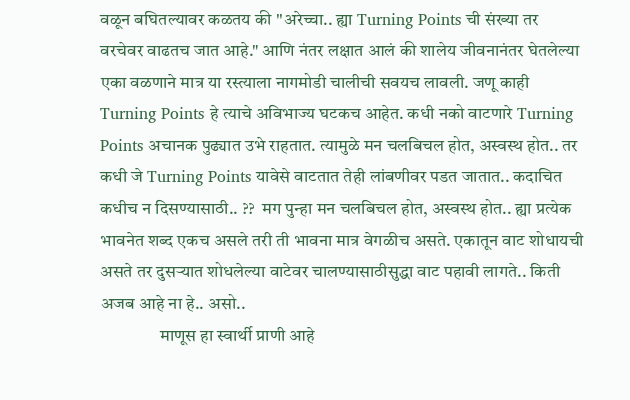वळून बघितल्यावर कळतय की ''अरेच्चा.. ह्या Turning Points ची संख्या तर वरचेवर वाढतच जात आहे." आणि नंतर लक्षात आलं की शालेय जीवनानंतर घेतलेल्या एका वळणाने मात्र या रस्त्याला नागमोडी चालीची सवयच लावली. जणू काही Turning Points हे त्याचे अविभाज्य घटकच आहेत. कधी नको वाटणारे Turning Points अचानक पुढ्यात उभे राहतात. त्यामुळे मन चलबिचल होत, अस्वस्थ होत.. तर कधी जे Turning Points यावेसे वाटतात तेही लांबणीवर पडत जातात.. कदाचित कधीच न दिसण्यासाठी.. ??  मग पुन्हा मन चलबिचल होत, अस्वस्थ होत.. ह्या प्रत्येक भावनेत शब्द एकच असले तरी ती भावना मात्र वेगळीच असते. एकातून वाट शोधायची असते तर दुसऱ्यात शोधलेल्या वाटेवर चालण्यासाठीसुद्धा वाट पहावी लागते.. किती अजब आहे ना हे.. असो..
                 माणूस हा स्वार्थी प्राणी आहे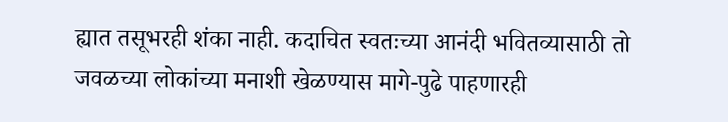ह्यात तसूभरही शंका नाही. कदाचित स्वतःच्या आनंदी भवितव्यासाठी तो जवळच्या लोकांच्या मनाशी खेळण्यास मागे-पुढे पाहणारही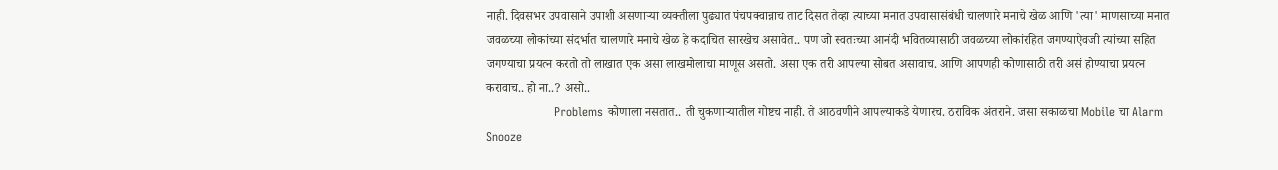नाही. दिवसभर उपवासाने उपाशी असणाऱ्या व्यक्तीला पुढ्यात पंचपक्वान्नाच ताट दिसत तेव्हा त्याच्या मनात उपवासासंबंधी चालणारे मनाचे खेळ आणि 'त्या' माणसाच्या मनात जवळच्या लोकांच्या संदर्भात चालणारे मनाचे खेळ हे कदाचित सारखेच असावेत.. पण जो स्वतःच्या आनंदी भवितव्यासाठी जवळच्या लोकांरहित जगण्याऐवजी त्यांच्या सहित जगण्याचा प्रयत्न करतो तो लाखात एक असा लाखमोलाचा माणूस असतो. असा एक तरी आपल्या सोबत असावाच. आणि आपणही कोणासाठी तरी असं होण्याचा प्रयत्न करावाच.. हो ना..? असो..
                 Problems कोणाला नसतात.. ती चुकणाऱ्यातील गोष्टच नाही. ते आठवणीने आपल्याकडे येणारच. ठराविक अंतराने. जसा सकाळचा Mobile चा Alarm Snooze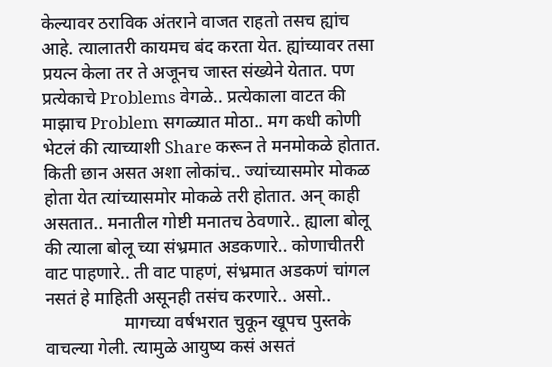केल्यावर ठराविक अंतराने वाजत राहतो तसच ह्यांच आहे. त्यालातरी कायमच बंद करता येत. ह्यांच्यावर तसा प्रयत्न केला तर ते अजूनच जास्त संख्येने येतात. पण प्रत्येकाचे Problems वेगळे.. प्रत्येकाला वाटत की माझाच Problem सगळ्यात मोठा.. मग कधी कोणी भेटलं की त्याच्याशी Share करून ते मनमोकळे होतात. किती छान असत अशा लोकांच.. ज्यांच्यासमोर मोकळ होता येत त्यांच्यासमोर मोकळे तरी होतात. अन् काही असतात.. मनातील गोष्टी मनातच ठेवणारे.. ह्याला बोलू की त्याला बोलू च्या संभ्रमात अडकणारे.. कोणाचीतरी वाट पाहणारे.. ती वाट पाहणं, संभ्रमात अडकणं चांगल नसतं हे माहिती असूनही तसंच करणारे.. असो..
                  मागच्या वर्षभरात चुकून खूपच पुस्तके वाचल्या गेली. त्यामुळे आयुष्य कसं असतं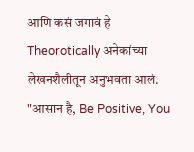आणि कसं जगावं हे Theorotically अनेकांच्या लेखनशैलीतून अनुभवता आलं. "आसान है, Be Positive, You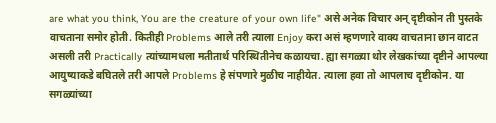are what you think, You are the creature of your own life" असे अनेक विचार अन् दृष्टीकोन ती पुस्तके वाचताना समोर होती. कितीही Problems आले तरी त्याला Enjoy करा असं म्हणणारे वाक्य वाचताना छान वाटत असली तरी Practically त्यांच्यामधला मतीतार्थ परिस्थितीनेच कळायचा. ह्या सगळ्या थोर लेखकांच्या दृष्टीने आपल्या आयुष्याकडे बघितले तरी आपले Problems हे संपणारे मुळीच नाहीयेत. त्याला हवा तो आपलाच दृष्टीकोन. या सगळ्यांच्या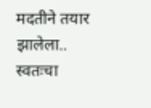मदतीने तयार झालेला.. स्वतःचा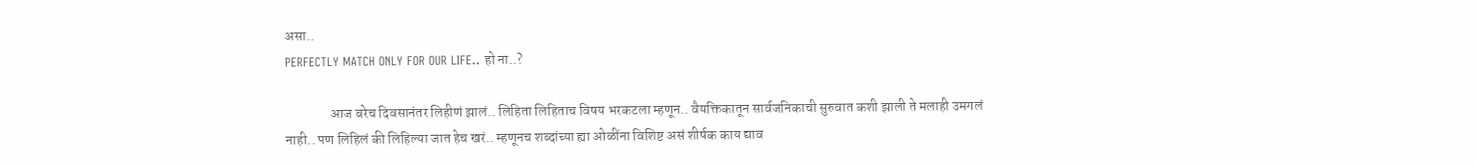असा..
PERFECTLY MATCH ONLY FOR OUR LIFE.. हो ना..?

                आज बरेच दिवसानंतर लिहीणं झालं.. लिहिता लिहिताच विषय भरकटला म्हणून.. वैयक्तिकातून सार्वजनिकाची सुरुवात कशी झाली ते मलाही उमगलं नाही.. पण लिहिलं की लिहिल्या जात हेच खरं.. म्हणूनच शब्दांच्या ह्या ओळींना विशिष्ट असं शीर्षक काय द्याव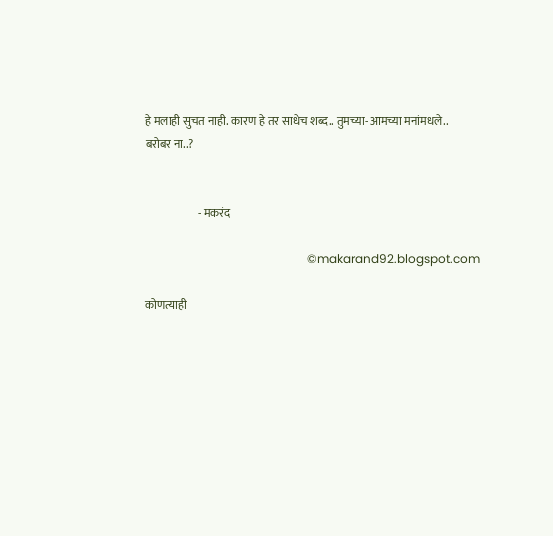हे मलाही सुचत नाही. कारण हे तर साधेच शब्द.. तुमच्या-आमच्या मनांमधले..
बरोबर ना..?


                       - मकरंद

                                                      ©makarand92.blogspot.com

कोणत्याही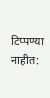टिप्पण्‍या नाहीत: